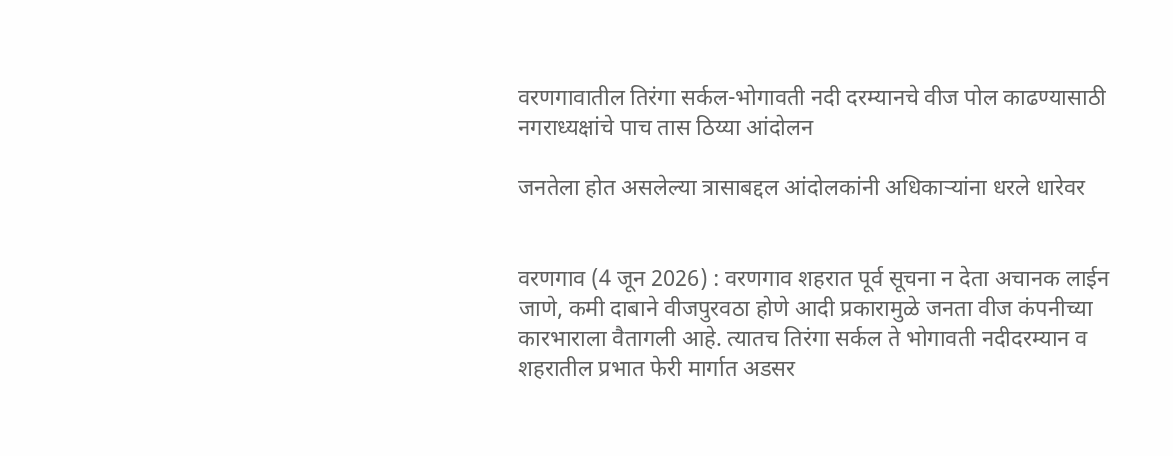वरणगावातील तिरंगा सर्कल-भोगावती नदी दरम्यानचे वीज पोल काढण्यासाठी नगराध्यक्षांचे पाच तास ठिय्या आंदोलन

जनतेला होत असलेल्या त्रासाबद्दल आंदोलकांनी अधिकार्‍यांना धरले धारेवर


वरणगाव (4 जून 2026) : वरणगाव शहरात पूर्व सूचना न देता अचानक लाईन जाणे, कमी दाबाने वीजपुरवठा होणे आदी प्रकारामुळे जनता वीज कंपनीच्या कारभाराला वैतागली आहे. त्यातच तिरंगा सर्कल ते भोगावती नदीदरम्यान व शहरातील प्रभात फेरी मार्गात अडसर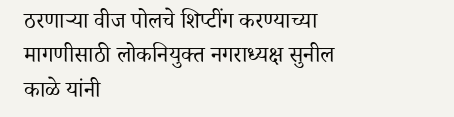ठरणार्‍या वीज पोलचे शिप्टींग करण्याच्या मागणीसाठी लोकनियुक्त नगराध्यक्ष सुनील काळे यांनी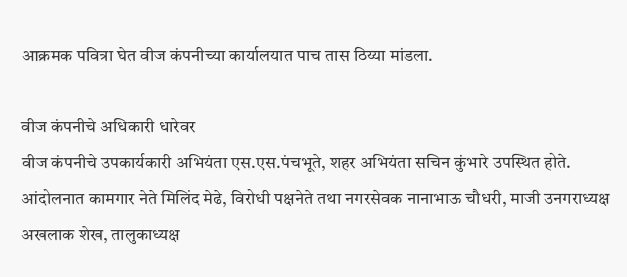आक्रमक पवित्रा घेत वीज कंपनीच्या कार्यालयात पाच तास ठिय्या मांडला.

वीज कंपनीचे अधिकारी धारेवर
वीज कंपनीचे उपकार्यकारी अभियंता एस.एस.पंचभूते, शहर अभियंता सचिन कुंभारे उपस्थित होते. आंदोलनात कामगार नेते मिलिंद मेढे, विरोधी पक्षनेते तथा नगरसेवक नानाभाऊ चौधरी, माजी उनगराध्यक्ष अखलाक शेख, तालुकाध्यक्ष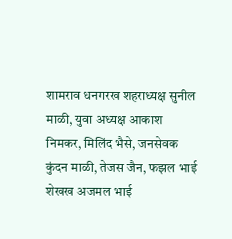शामराव धनगरख शहराध्यक्ष सुनील माळी, युवा अध्यक्ष आकाश निमकर, मिलिंद भैसे, जनसेवक कुंदन माळी, तेजस जैन, फझल भाई शेखख अजमल भाई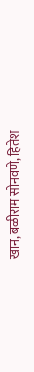खान, बळीराम सोनवणे, हितेश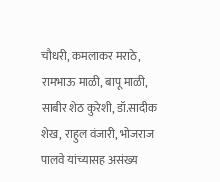चौधरी, कमलाकर मराठे, रामभाऊ माळी, बापू माळी, साबीर शेठ कुरेशी, डॉ.सादीक शेख, राहुल वंजारी, भोजराज पालवे यांच्यासह असंख्य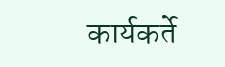कार्यकर्ते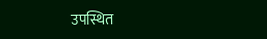उपस्थित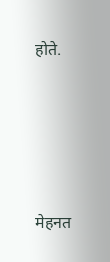होते.






मेहनत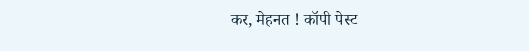कर, मेहनत ! कॉपी पेस्ट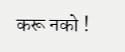करू नको !